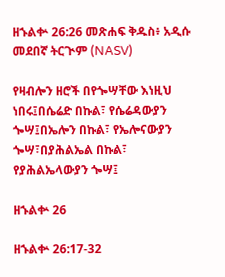ዘኁልቍ 26:26 መጽሐፍ ቅዱስ፥ አዲሱ መደበኛ ትርጒም (NASV)

የዛብሎን ዘሮች በየጐሣቸው እነዚህ ነበሩ፤በሴሬድ በኩል፣ የሴሬዳውያን ጐሣ፤በኤሎን በኩል፣ የኤሎናውያን ጐሣ፣በያሕልኤል በኩል፣ የያሕልኤላውያን ጐሣ፤

ዘኁልቍ 26

ዘኁልቍ 26:17-32